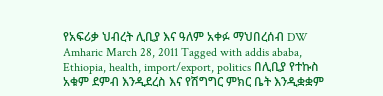የአፍሪቃ ህብረት ሊቢያ እና ዓለም አቀፉ ማህበረሰብ DW Amharic March 28, 2011 Tagged with addis ababa, Ethiopia, health, import/export, politics በሊቢያ የተኩስ አቁም ደምብ እንዲደረስ እና የሽግግር ምክር ቤት እንዲቋቋም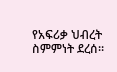የአፍሪቃ ህብረት ስምምነት ደረሰ።